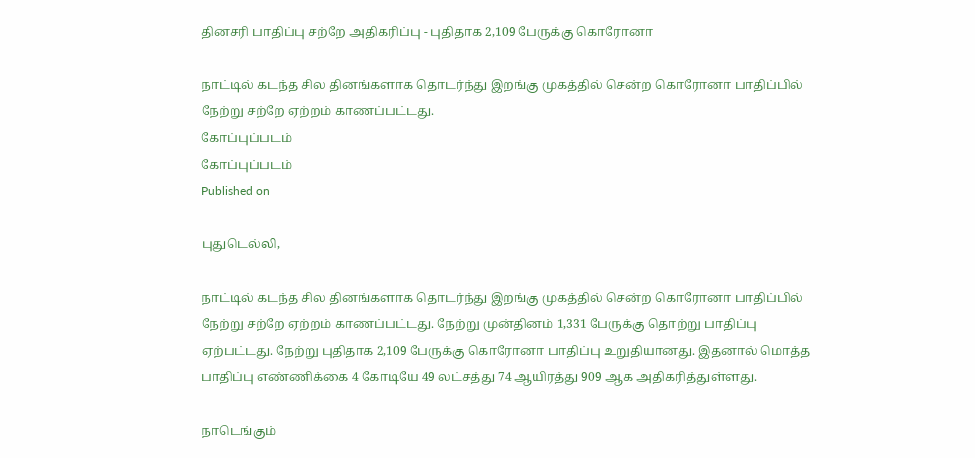தினசரி பாதிப்பு சற்றே அதிகரிப்பு - புதிதாக 2,109 பேருக்கு கொரோனா

நாட்டில் கடந்த சில தினங்களாக தொடர்ந்து இறங்கு முகத்தில் சென்ற கொரோனா பாதிப்பில் நேற்று சற்றே ஏற்றம் காணப்பட்டது.
கோப்புப்படம்
கோப்புப்படம்
Published on

புதுடெல்லி,

நாட்டில் கடந்த சில தினங்களாக தொடர்ந்து இறங்கு முகத்தில் சென்ற கொரோனா பாதிப்பில் நேற்று சற்றே ஏற்றம் காணப்பட்டது. நேற்று முன்தினம் 1,331 பேருக்கு தொற்று பாதிப்பு ஏற்பட்டது. நேற்று புதிதாக 2,109 பேருக்கு கொரோனா பாதிப்பு உறுதியானது. இதனால் மொத்த பாதிப்பு எண்ணிக்கை 4 கோடியே 49 லட்சத்து 74 ஆயிரத்து 909 ஆக அதிகரித்துள்ளது.

நாடெங்கும்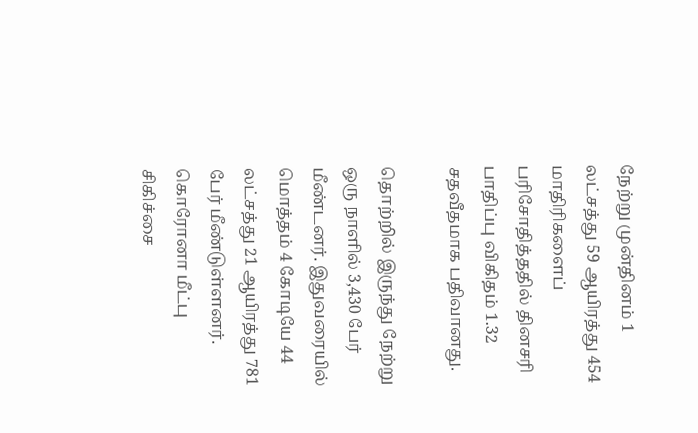நேற்று முன்தினம் 1 லட்சத்து 59 ஆயிரத்து 454 மாதிரிகளைப் பரிசோதித்ததில் தினசரி பாதிப்பு விகிதம் 1.32 சதவீதமாக பதிவானது.

தொற்றில் இருந்து நேற்று ஒரு நாளில் 3,430 பேர் மீண்டனர். இதுவரையில் மொத்தம் 4 கோடியே 44 லட்சத்து 21 ஆயிரத்து 781 பேர் மீண்டுள்ளனர். கொரோனா மீட்பு சிகிச்சை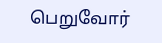பெறுவோர்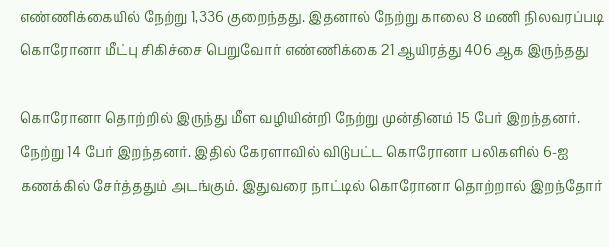எண்ணிக்கையில் நேற்று 1,336 குறைந்தது. இதனால் நேற்று காலை 8 மணி நிலவரப்படி கொரோனா மீட்பு சிகிச்சை பெறுவோர் எண்ணிக்கை 21 ஆயிரத்து 406 ஆக இருந்தது

கொரோனா தொற்றில் இருந்து மீள வழியின்றி நேற்று முன்தினம் 15 பேர் இறந்தனர். நேற்று 14 பேர் இறந்தனர். இதில் கேரளாவில் விடுபட்ட கொரோனா பலிகளில் 6-ஐ கணக்கில் சேர்த்ததும் அடங்கும். இதுவரை நாட்டில் கொரோனா தொற்றால் இறந்தோர்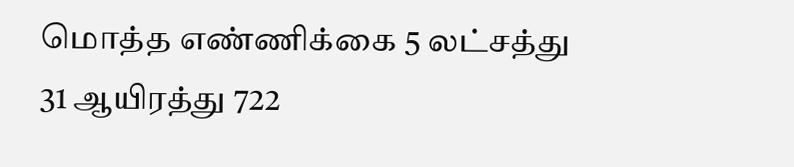மொத்த எண்ணிக்கை 5 லட்சத்து 31 ஆயிரத்து 722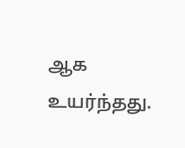ஆக உயர்ந்தது.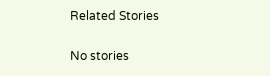Related Stories

No stories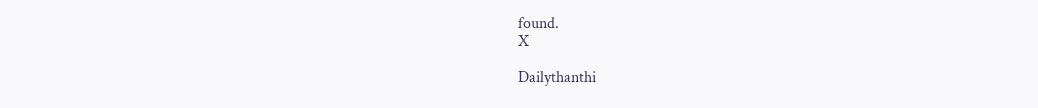found.
X

Dailythanthi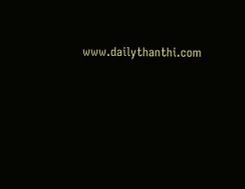www.dailythanthi.com